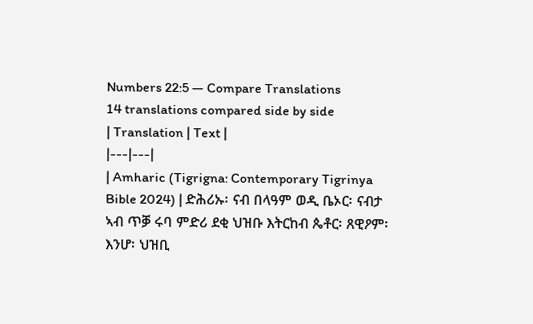Numbers 22:5 — Compare Translations
14 translations compared side by side
| Translation | Text |
|---|---|
| Amharic (Tigrigna: Contemporary Tigrinya Bible 2024) | ድሕሪኡ፡ ናብ በላዓም ወዲ ቤኦር፡ ናብታ ኣብ ጥቓ ሩባ ምድሪ ደቂ ህዝቡ እትርከብ ጴቶር፡ ጸዊዖም፡ እንሆ፡ ህዝቢ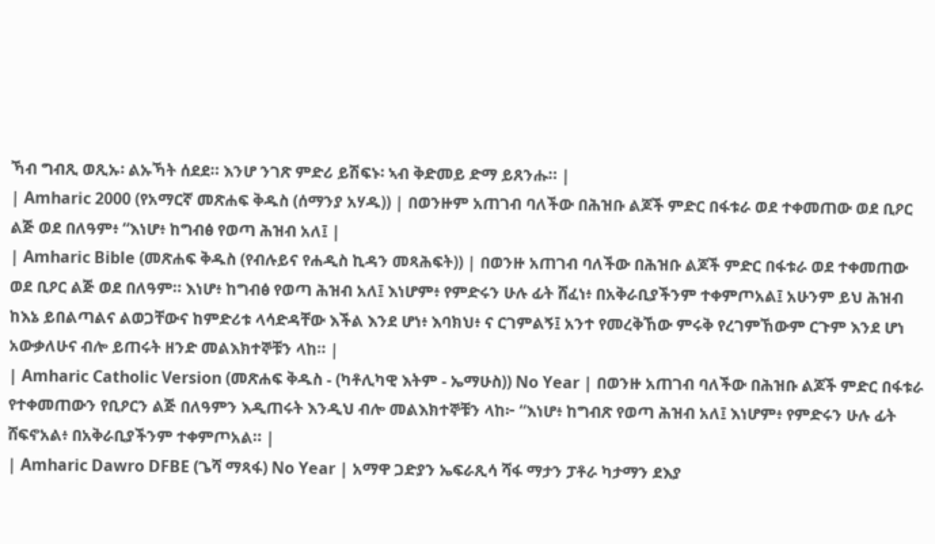ኻብ ግብጺ ወጺኡ፡ ልኡኻት ሰደደ። እንሆ ንገጽ ምድሪ ይሽፍኑ፡ ኣብ ቅድመይ ድማ ይጸንሑ። |
| Amharic 2000 (የአማርኛ መጽሐፍ ቅዱስ (ሰማንያ አሃዱ)) | በወንዙም አጠገብ ባለችው በሕዝቡ ልጆች ምድር በፋቱራ ወደ ተቀመጠው ወደ ቢዖር ልጅ ወደ በለዓም፥ “እነሆ፥ ከግብፅ የወጣ ሕዝብ አለ፤ |
| Amharic Bible (መጽሐፍ ቅዱስ (የብሉይና የሐዲስ ኪዳን መጻሕፍት)) | በወንዙ አጠገብ ባለችው በሕዝቡ ልጆች ምድር በፋቱራ ወደ ተቀመጠው ወደ ቢዖር ልጅ ወደ በለዓም። እነሆ፥ ከግብፅ የወጣ ሕዝብ አለ፤ እነሆም፥ የምድሩን ሁሉ ፊት ሸፈነ፥ በአቅራቢያችንም ተቀምጦአል፤ አሁንም ይህ ሕዝብ ከእኔ ይበልጣልና ልወጋቸውና ከምድሪቱ ላሳድዳቸው እችል እንደ ሆነ፥ እባክህ፥ ና ርገምልኝ፤ አንተ የመረቅኸው ምሩቅ የረገምኸውም ርጉም እንደ ሆነ አውቃለሁና ብሎ ይጠሩት ዘንድ መልእክተኞቹን ላከ። |
| Amharic Catholic Version (መጽሐፍ ቅዱስ - (ካቶሊካዊ እትም - ኤማሁስ)) No Year | በወንዙ አጠገብ ባለችው በሕዝቡ ልጆች ምድር በፋቱራ የተቀመጠውን የቢዖርን ልጅ በለዓምን እዲጠሩት እንዲህ ብሎ መልእክተኞቹን ላከ፦ “እነሆ፥ ከግብጽ የወጣ ሕዝብ አለ፤ እነሆም፥ የምድሩን ሁሉ ፊት ሸፍኖአል፥ በአቅራቢያችንም ተቀምጦአል። |
| Amharic Dawro DFBE (ጌሻ ማጻፋ) No Year | አማዋ ጋድያን ኤፍራጺሳ ሻፋ ማታን ፓቶራ ካታማን ደእያ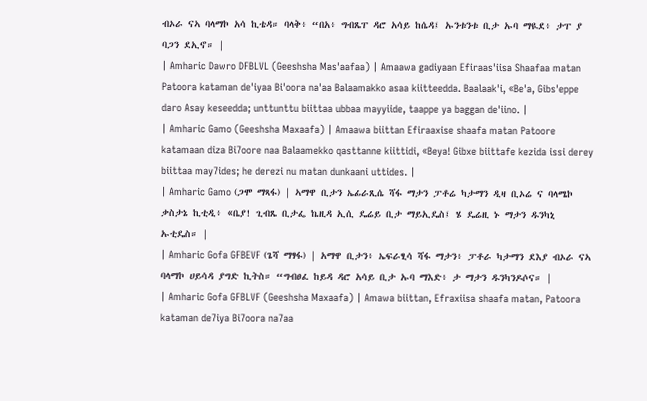ብኦራ ናኣ ባላማኮ አሳ ኪቴዳ። ባላቅ፥ “በአ፥ ግብጼፐ ዳሮ አሳይ ከሴዳ፤ ኡንቱንቱ ቢታ ኡባ ማዪደ፥ ታፐ ያ ባጋን ደኢኖ። |
| Amharic Dawro DFBLVL (Geeshsha Mas'aafaa) | Amaawa gadiyaan Efiraas'iisa Shaafaa matan Patoora kataman de'iyaa Bi'oora na'aa Balaamakko asaa kiitteedda. Baalaak'i, «Be'a, Gibs'eppe daro Asay keseedda; unttunttu biittaa ubbaa mayyiide, taappe ya baggan de'iino. |
| Amharic Gamo (Geeshsha Maxaafa) | Amaawa biittan Efiraaxise shaafa matan Patoore katamaan diza Bi7oore naa Balaamekko qasttanne kiittidi, «Beya! Gibxe biittafe kezida issi derey biittaa may7ides; he derezi nu matan dunkaani uttides. |
| Amharic Gamo (ጋሞ ማጻፋ) | ኣማዋ ቢታን ኤፊራጺሴ ሻፋ ማታን ፓቶሬ ካታማን ዲዛ ቢኦሬ ና ባላሜኮ ቃስታኔ ኪቲዲ፥ «ቤያ! ጊብጼ ቢታፌ ኬዚዳ ኢሲ ዴሬይ ቢታ ማይኢዴስ፤ ሄ ዴሬዚ ኑ ማታን ዱንካኒ ኡቲዴስ። |
| Amharic Gofa GFBEVF (ጌሻ ማፃፋ) | አማዋ ቢታን፥ ኤፍራፂሳ ሻፋ ማታን፥ ፓቶራ ካታማን ደእያ ብኦራ ናኣ ባላማኮ ሀይሳዳ ያግድ ኪትስ። “ግብፀፈ ከይዳ ዳሮ አሳይ ቢታ ኡባ ማእድ፥ ታ ማታን ዱንካንዶሶና። |
| Amharic Gofa GFBLVF (Geeshsha Maxaafa) | Amawa biittan, Efraxiisa shaafa matan, Patoora kataman de7iya Bi7oora na7aa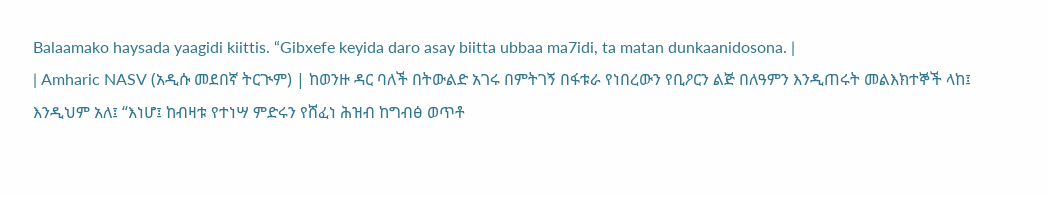Balaamako haysada yaagidi kiittis. “Gibxefe keyida daro asay biitta ubbaa ma7idi, ta matan dunkaanidosona. |
| Amharic NASV (አዲሱ መደበኛ ትርጒም) | ከወንዙ ዳር ባለች በትውልድ አገሩ በምትገኝ በፋቱራ የነበረውን የቢዖርን ልጅ በለዓምን እንዲጠሩት መልእክተኞች ላከ፤ እንዲህም አለ፤ “እነሆ፤ ከብዛቱ የተነሣ ምድሩን የሸፈነ ሕዝብ ከግብፅ ወጥቶ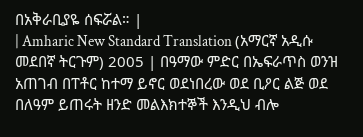በአቅራቢያዬ ሰፍሯል። |
| Amharic New Standard Translation (አማርኛ አዲሱ መደበኛ ትርጉም) 2005 | በዓማው ምድር በኤፍራጥስ ወንዝ አጠገብ በፐቶር ከተማ ይኖር ወደነበረው ወደ ቢዖር ልጅ ወደ በለዓም ይጠሩት ዘንድ መልእክተኞች እንዲህ ብሎ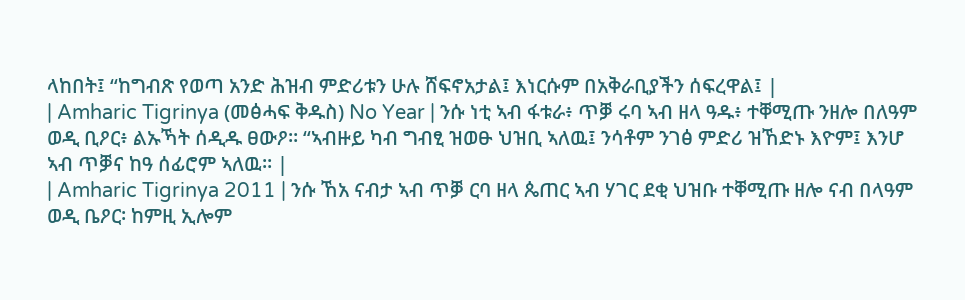ላከበት፤ “ከግብጽ የወጣ አንድ ሕዝብ ምድሪቱን ሁሉ ሸፍኖአታል፤ እነርሱም በአቅራቢያችን ሰፍረዋል፤ |
| Amharic Tigrinya (መፅሓፍ ቅዱስ) No Year | ንሱ ነቲ ኣብ ፋቱራ፥ ጥቓ ሩባ ኣብ ዘላ ዓዱ፥ ተቐሚጡ ንዘሎ በለዓም ወዲ ቢዖር፥ ልኡኻት ሰዲዱ ፀውዖ። “ኣብዙይ ካብ ግብፂ ዝወፁ ህዝቢ ኣለዉ፤ ንሳቶም ንገፅ ምድሪ ዝኸድኑ እዮም፤ እንሆ ኣብ ጥቓና ከዓ ሰፊሮም ኣለዉ። |
| Amharic Tigrinya 2011 | ንሱ ኸአ ናብታ ኣብ ጥቓ ርባ ዘላ ጴጠር ኣብ ሃገር ደቂ ህዝቡ ተቐሚጡ ዘሎ ናብ በላዓም ወዲ ቤዖር፡ ከምዚ ኢሎም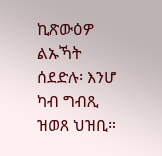ኪጽውዕዎ ልኡኻት ሰደድሉ፡ እንሆ ካብ ግብጺ ዝወጸ ህዝቢ።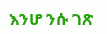እንሆ ንሱ ገጽ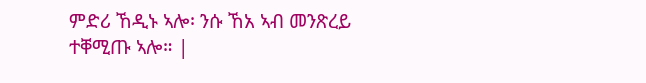ምድሪ ኸዲኑ ኣሎ፡ ንሱ ኸአ ኣብ መንጽረይ ተቐሚጡ ኣሎ። |